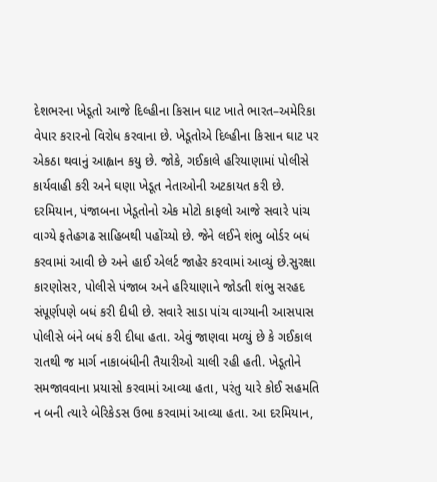દેશભરના ખેડૂતો આજે દિલ્હીના કિસાન ઘાટ ખાતે ભારત–અમેરિકા વેપાર કરારનો વિરોધ કરવાના છે. ખેડૂતોએ દિલ્હીના કિસાન ઘાટ પર એકઠા થવાનું આહ્વાન કયુ છે. જોકે, ગઈકાલે હરિયાણામાં પોલીસે કાર્યવાહી કરી અને ઘણા ખેડૂત નેતાઓની અટકાયત કરી છે. દરમિયાન, પંજાબના ખેડૂતોનો એક મોટો કાફલો આજે સવારે પાંચ વાગ્યે ફતેહગઢ સાહિબથી પહોંચ્યો છે. જેને લઈને શંભુ બોર્ડર બધં કરવામાં આવી છે અને હાઈ એલર્ટ જાહેર કરવામાં આવ્યું છે.સુરક્ષા કારણોસર, પોલીસે પંજાબ અને હરિયાણાને જોડતી શંભુ સરહદ સંપૂર્ણપણે બધં કરી દીધી છે. સવારે સાડા પાંચ વાગ્યાની આસપાસ પોલીસે બંને બધં કરી દીધા હતા. એવું જાણવા મળ્યું છે કે ગઈકાલ રાતથી જ માર્ગ નાકાબંધીની તૈયારીઓ ચાલી રહી હતી. ખેડૂતોને સમજાવવાના પ્રયાસો કરવામાં આવ્યા હતા, પરંતુ યારે કોઈ સહમતિ ન બની ત્યારે બેરિકેડસ ઉભા કરવામાં આવ્યા હતા. આ દરમિયાન,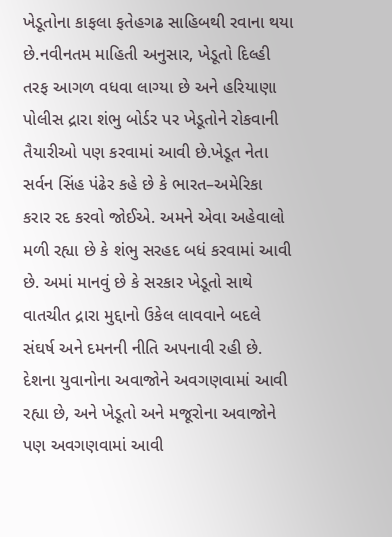ખેડૂતોના કાફલા ફતેહગઢ સાહિબથી રવાના થયા છે.નવીનતમ માહિતી અનુસાર, ખેડૂતો દિલ્હી તરફ આગળ વધવા લાગ્યા છે અને હરિયાણા પોલીસ દ્રારા શંભુ બોર્ડર પર ખેડૂતોને રોકવાની તૈયારીઓ પણ કરવામાં આવી છે.ખેડૂત નેતા સર્વન સિંહ પંઢેર કહે છે કે ભારત–અમેરિકા કરાર રદ કરવો જોઈએ. અમને એવા અહેવાલો મળી રહ્યા છે કે શંભુ સરહદ બધં કરવામાં આવી છે. અમાં માનવું છે કે સરકાર ખેડૂતો સાથે વાતચીત દ્રારા મુદ્દાનો ઉકેલ લાવવાને બદલે સંઘર્ષ અને દમનની નીતિ અપનાવી રહી છે. દેશના યુવાનોના અવાજોને અવગણવામાં આવી રહ્યા છે, અને ખેડૂતો અને મજૂરોના અવાજોને પણ અવગણવામાં આવી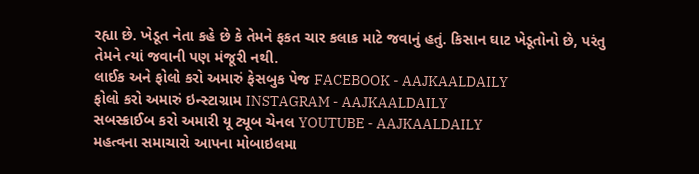રહ્યા છે. ખેડૂત નેતા કહે છે કે તેમને ફકત ચાર કલાક માટે જવાનું હતું. કિસાન ઘાટ ખેડૂતોનો છે, પરંતુ તેમને ત્યાં જવાની પણ મંજૂરી નથી.
લાઈક અને ફોલો કરો અમારું ફેસબુક પેજ FACEBOOK - AAJKAALDAILY
ફોલો કરો અમારું ઇન્સ્ટાગ્રામ INSTAGRAM - AAJKAALDAILY
સબસ્ક્રાઈબ કરો અમારી યૂ ટ્યૂબ ચેનલ YOUTUBE - AAJKAALDAILY
મહત્વના સમાચારો આપના મોબાઇલમા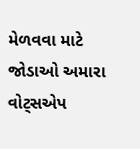મેળવવા માટે જોડાઓ અમારા વોટ્સએપ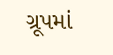ગ્રૂપમાં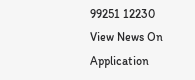99251 12230
View News On Application